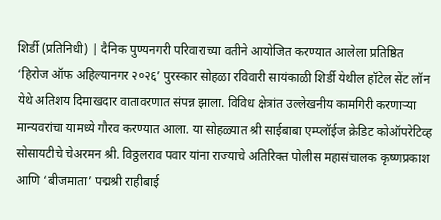शिर्डी (प्रतिनिधी) | दैनिक पुण्यनगरी परिवाराच्या वतीने आयोजित करण्यात आलेला प्रतिष्ठित ‘हिरोज ऑफ अहिल्यानगर २०२६’ पुरस्कार सोहळा रविवारी सायंकाळी शिर्डी येथील हॉटेल सेंट लॉन येथे अतिशय दिमाखदार वातावरणात संपन्न झाला. विविध क्षेत्रांत उल्लेखनीय कामगिरी करणाऱ्या मान्यवरांचा यामध्ये गौरव करण्यात आला. या सोहळ्यात श्री साईबाबा एम्प्लॉईज क्रेडिट कोऑपरेटिव्ह सोसायटीचे चेअरमन श्री. विठ्ठलराव पवार यांना राज्याचे अतिरिक्त पोलीस महासंचालक कृष्णप्रकाश आणि ‘बीजमाता’ पद्मश्री राहीबाई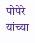पोपेरे यांच्या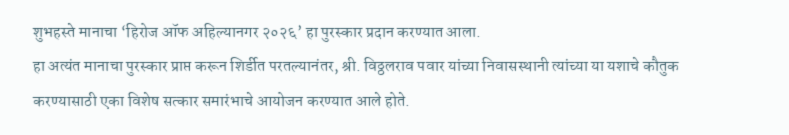शुभहस्ते मानाचा ‘हिरोज ऑफ अहिल्यानगर २०२६’ हा पुरस्कार प्रदान करण्यात आला.
हा अत्यंत मानाचा पुरस्कार प्राप्त करून शिर्डीत परतल्यानंतर, श्री. विठ्ठलराव पवार यांच्या निवासस्थानी त्यांच्या या यशाचे कौतुक करण्यासाठी एका विशेष सत्कार समारंभाचे आयोजन करण्यात आले होते.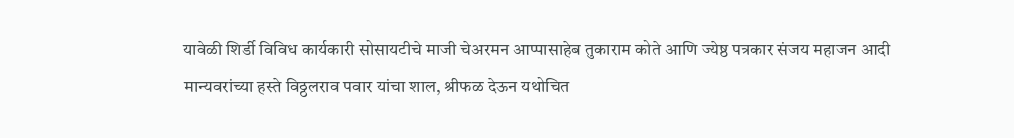यावेळी शिर्डी विविध कार्यकारी सोसायटीचे माजी चेअरमन आप्पासाहेब तुकाराम कोते आणि ज्येष्ठ पत्रकार संजय महाजन आदी मान्यवरांच्या हस्ते विठ्ठलराव पवार यांचा शाल, श्रीफळ देऊन यथोचित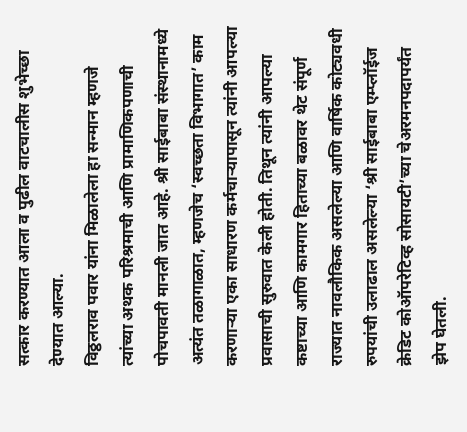सत्कार करण्यात आला व पुढील वाटचालीस शुभेच्छा देण्यात आल्या.
विठ्ठलराव पवार यांना मिळालेला हा सन्मान म्हणजे त्यांच्या अथक परिश्रमाची आणि प्रामाणिकपणाची पोचपावती मानली जात आहे. श्री साईबाबा संस्थानामध्ये अत्यंत तळागाळात, म्हणजेच ‘स्वच्छता विभागात’ काम करणाऱ्या एका साधारण कर्मचाऱ्यापासून त्यांनी आपल्या प्रवासाची सुरुवात केली होती. तिथून त्यांनी आपल्या कष्टाच्या आणि कामगार हिताच्या बळावर थेट संपूर्ण राज्यात नावलौकिक असलेल्या आणि वार्षिक कोट्यवधी रुपयांची उलाढाल असलेल्या ‘श्री साईबाबा एम्प्लॉईज क्रेडिट कोऑपरेटिव्ह सोसायटी’च्या चेअरमनपदापर्यंत झेप घेतली.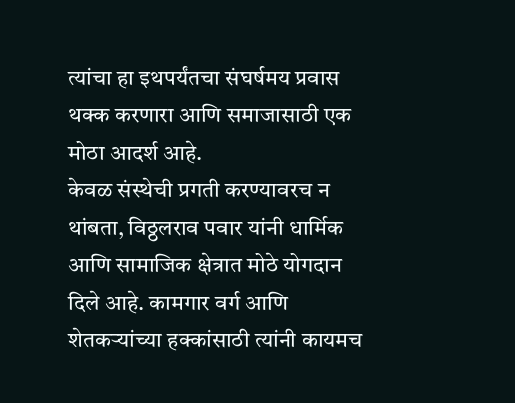त्यांचा हा इथपर्यंतचा संघर्षमय प्रवास थक्क करणारा आणि समाजासाठी एक मोठा आदर्श आहे.
केवळ संस्थेची प्रगती करण्यावरच न थांबता, विठ्ठलराव पवार यांनी धार्मिक आणि सामाजिक क्षेत्रात मोठे योगदान दिले आहे. कामगार वर्ग आणि शेतकऱ्यांच्या हक्कांसाठी त्यांनी कायमच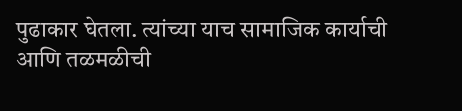पुढाकार घेतला. त्यांच्या याच सामाजिक कार्याची आणि तळमळीची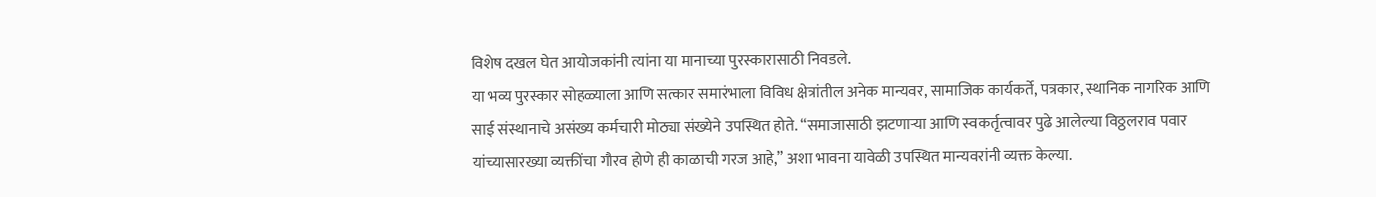विशेष दखल घेत आयोजकांनी त्यांना या मानाच्या पुरस्कारासाठी निवडले.
या भव्य पुरस्कार सोहळ्याला आणि सत्कार समारंभाला विविध क्षेत्रांतील अनेक मान्यवर, सामाजिक कार्यकर्ते, पत्रकार, स्थानिक नागरिक आणि साई संस्थानाचे असंख्य कर्मचारी मोठ्या संख्येने उपस्थित होते. “समाजासाठी झटणाऱ्या आणि स्वकर्तृत्वावर पुढे आलेल्या विठ्ठलराव पवार यांच्यासारख्या व्यक्तींचा गौरव होणे ही काळाची गरज आहे,” अशा भावना यावेळी उपस्थित मान्यवरांनी व्यक्त केल्या.